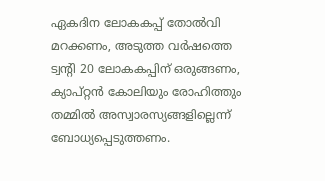ഏകദിന ലോകകപ്പ് തോൽവി മറക്കണം, അടുത്ത വർഷത്തെ ട്വന്‍റി 20 ലോകകപ്പിന് ഒരുങ്ങണം, ക്യാപ്റ്റൻ കോലിയും രോഹിത്തും തമ്മിൽ അസ്വാരസ്യങ്ങളില്ലെന്ന് ബോധ്യപ്പെടുത്തണം.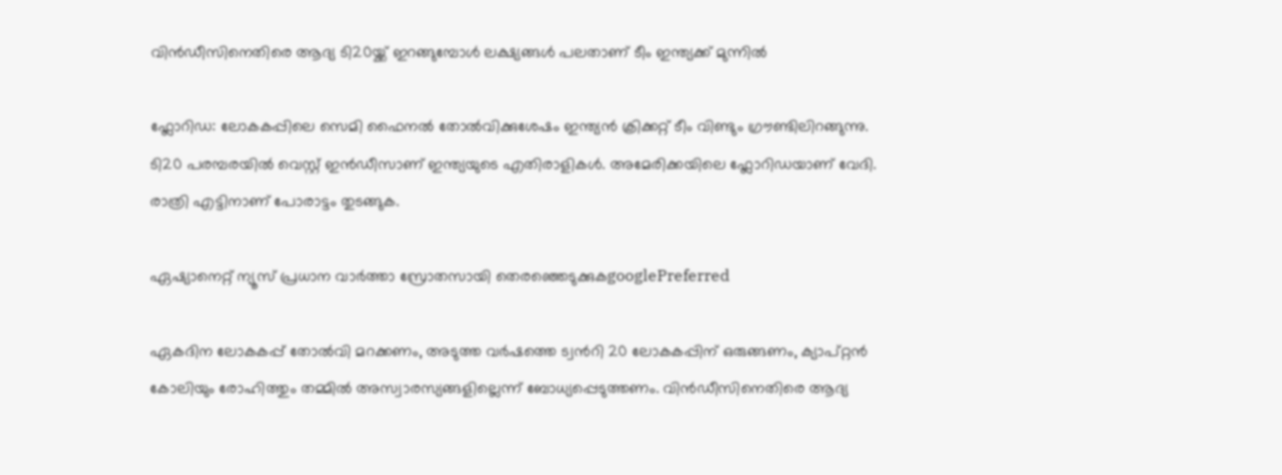വിൻഡീസിനെതിരെ ആദ്യ ടി20യ്ക്ക് ഇറങ്ങുമ്പോൾ ലക്ഷ്യങ്ങൾ പലതാണ് ടീം ഇന്ത്യക്ക് മുന്നിൽ

ഫ്ലോറിഡ: ലോകകപ്പിലെ സെമി ഫൈനല്‍ തോല്‍വിക്കുശേഷം ഇന്ത്യന്‍ ക്രിക്കറ്റ് ടീം വിണ്ടും ഗ്രൗണ്ടിലിറങ്ങുന്നു. ടി20 പരമ്പരയില്‍ വെസ്റ്റ് ഇന്‍ഡീസാണ് ഇന്ത്യയുടെ എതിരാളികള്‍. അമേരിക്കയിലെ ഫ്ലോറിഡയാണ് വേദി. രാത്രി എട്ടിനാണ് പോരാട്ടം തുടങ്ങുക.

ഏഷ്യാനെറ്റ് ന്യൂസ് പ്രധാന വാർത്താ സ്രോതസായി തെരഞ്ഞെടുക്കുകgooglePreferred

ഏകദിന ലോകകപ്പ് തോൽവി മറക്കണം, അടുത്ത വർഷത്തെ ട്വന്‍റി 20 ലോകകപ്പിന് ഒരുങ്ങണം, ക്യാപ്റ്റൻ കോലിയും രോഹിത്തും തമ്മിൽ അസ്വാരസ്യങ്ങളില്ലെന്ന് ബോധ്യപ്പെടുത്തണം. വിൻഡീസിനെതിരെ ആദ്യ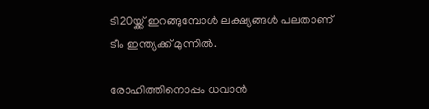ടി20യ്ക്ക് ഇറങ്ങുമ്പോൾ ലക്ഷ്യങ്ങൾ പലതാണ് ടീം ഇന്ത്യക്ക് മുന്നിൽ.

രോഹിത്തിനൊപ്പം ധവാൻ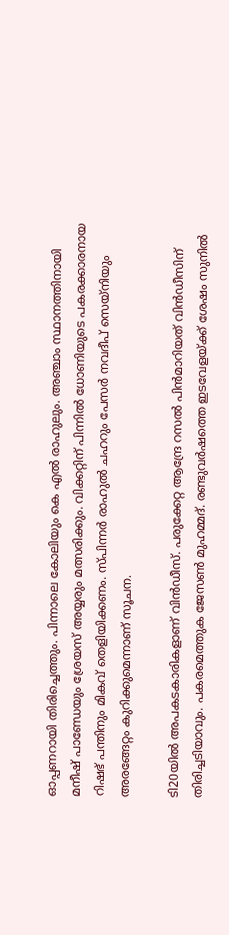ഓപ്പണറായി തിരിച്ചെത്തും. പിന്നാലെ കോലിയും കെ എൽ രാഹുലും. അഞ്ചാം സ്ഥാനത്തിനായി മനീഷ് പാണ്ഡേയും ശ്രേയസ് അയ്യരും മത്സരിക്കും. വിക്കറ്റിന് പിന്നിൽ ധോണിയുടെ പകരക്കാരനായ റിഷഭ് പന്തിനും മികവ് തെളിയിക്കണം. സ്പിന്ന‍ർ രാഹുൽ ചഹറും പേസർ നവദീപ് സെയ്നിയും അരങ്ങേറ്റം കുറിക്കുമെന്നാണ് സൂചന.

ടി20യിൽ അപകടകാരികളാണ് വിൻഡീസ്. പരുക്കേറ്റ ആന്ദ്രേ റസൽ പിൻമാറിയത് വിൻഡീസിന് തിരിച്ചടിയാവും. പകരമെത്തുക ജേസൺ മുഹമ്മദ്. രണ്ടുവർഷത്തെ ഇടവേളയ്ക്ക് ശേഷം സുനിൽ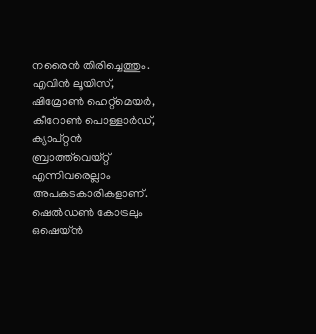നരൈൻ തിരിച്ചെത്തും. എവിൻ ലൂയിസ്, ഷിമ്രോൺ ഹെറ്റ്മെയർ, കീറോൺ പൊള്ളാർഡ്, ക്യാപ്റ്റൻ ബ്രാത്ത്‍വെയ്റ്റ് എന്നിവരെല്ലാം അപകടകാരികളാണ്. ഷെൽഡൺ കോട്രലും ഒഷെയ്ൻ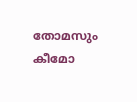തോമസും കീമോ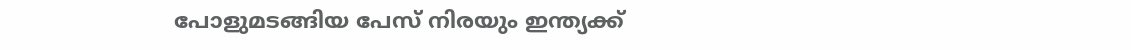പോളുമടങ്ങിയ പേസ് നിരയും ഇന്ത്യക്ക്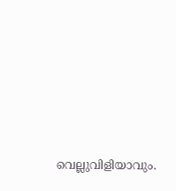വെല്ലുവിളിയാവും.